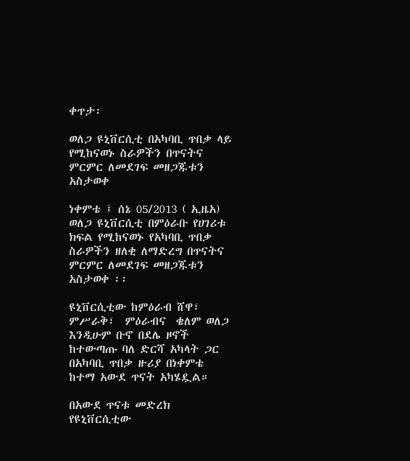ቀጥታ፡

ወለጋ ዩኒቨርሲቲ በአካባቢ ጥበቃ ላይ የሚከናወኑ ስራዎችን በጥናትና ምርምር ለመደገፍ መዘጋጁቱን አስታወቀ

ነቀምቴ ፤ ሰኔ 05/2013 ( ኢዜአ) ወለጋ ዩኒቨርሲቲ በምዕራቡ የሀገሪቱ ክፍል የሚከናወኑ የአካባቢ ጥበቃ ስራዎችን ዘለቂ ለማድረግ በጥናትና ምርምር ለመደገፍ መዘጋጁቱን አስታወቀ ፡፡

ዩኒቨርሲቲው ከምዕራብ ሸዋ፣ ምሥራቅ፣  ምዕራብና  ቄለም ወለጋ እንዲሁም ቡኖ በደሌ ዞኖች ከተውጣጡ ባለ ድርሻ አካላት ጋር በአካባቢ ጥበቃ ዙሪያ በነቀምቴ ከተማ አውደ ጥናት አካሄዷል።

በአውደ ጥናቱ መድረክ የዩኒቨርሲቲው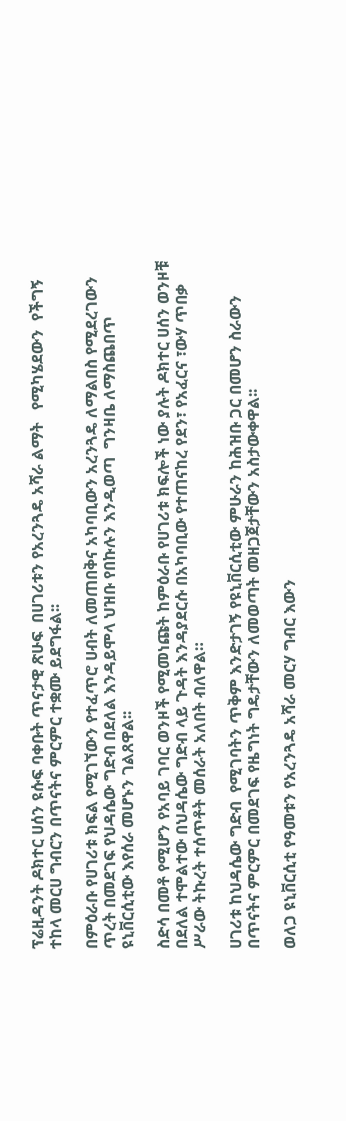ፕሬዚዳንት ዶክተር ሀሰን ዩሱፍ ባቀቡት ጥናታዊ ጽሁፍ  በሀገሪቱን የአረንጓዴ አሻራ ልማት   የሚካሄደውን  የችግኝ ተከላ መርሀ ግብርን በጥናትና ምርምር ተቋሙ ይደግፋል፡፡

በምዕራቡ የሀገሪቱ ክፍል የሚገኘውን የተፈጥሮ ሀብት ለመጠበቅና አካባቢውን አረንጓዴ ለማልበስ የሚደረገውን ጥረት በመደገፍ የህዳሴው ግድብ በደለል እንዳይሞላ ህዝቡ የበኩሉን እንዲወጣ  ግንዛቤ ለማስጨበጥ ዩኒቨርሲቲው እየሰራ መሆኑን ገልጸዋል፡፡

ስድሳ በመቶ የሚሆን የአባይ ገባር ወንዞች የሚመነጩት ከምዕራቡ የሀገሪቱ ክፍሎች ነው ያሉት ዶክተር ሀሰን ወንዞቹ በደለል ተሞልተው በህዳሴው ግድብ ላይ ጉዳት እንዳያደርሱ በአካባቢው የተጠናከረ የደን፣ የአፈርና ፣ውሃ ጥበቃ ሥራው ትኩረት ተሰጥቶት መሰራት አለበት ብለዋል።

ሀገሪቱ ከህዳሴው ግድብ  የሚገባትን ጥቅም እንድታገኝ የዩኒቨርሲቲው ምሁራን ከሕዝቡ ጋር በመሆን ስራውን በጥናትና ምርምር በመደገፍ የዜግነት ግዴታቸውን ለመወጣት መዘጋጀታቸውን አስታውቀዋል፡፡

ወለጋ ዩኒቨርሲቲ የዓመቱን የአረንጓዴ አሻራ መርሃ ግብር እውን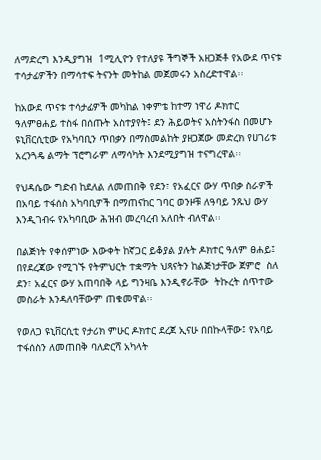ለማድረግ እንዲያግዝ  1ሚሊዮን የተለያዩ ችግኞች አዘጋጅቶ የአውደ ጥናቱ ተሳታፊዎችን በማሳተፍ ትናንት መትከል መጀመሩን አስረድተዋል፡፡

ከአውደ ጥናቱ ተሳታፊዎች መካከል ነቀምቴ ከተማ ነዋሪ ዶክተር ዓለምፀሐይ ተስፋ በሰጡት አስተያየት፤ ደን ሕይወትና አስትንፋስ በመሆኑ ዩኒቨርሲቲው የአካባቢን ጥበቃን በማስመልከት ያዘጋጀው መድረክ የሀገሪቱ አረንጓዴ ልማት ፕሮግራም ለማሳካት እንደሚያግዝ ተናግረዋል፡፡

የህዳሴው ግድብ ከደለል ለመጠበቅ የደን፣ የአፈርና ውሃ ጥበቃ ስራዎች በአባይ ተፋሰስ አካባቢዎች በማጠናከር ገባር ወንዞቹ ለዓባይ ንጹህ ውሃ እንዲገብሩ የአካባቢው ሕዝብ መረባረብ አለበት ብለዋል፡፡

በልጅነት የቀሰምነው እውቀት ከኛጋር ይቆያል ያሉት ዶክተር ዓለም ፀሐይ፤ በየደረጃው የሚገኙ የትምህርት ተቋማት ህጻናትን ከልጅነታቸው ጀምሮ  ስለ ደን፣ አፈርና ውሃ አጠባበቅ ላይ ግንዛቤ እንዲኖራቸው  ትኩረት ሰጥተው መስራት እንዳለባቸውም ጠቁመዋል፡፡

የወለጋ ዩኒቨርሲቲ የታሪክ ምሁር ዶክተር ደረጀ ኢናሁ በበኩላቸው፤ የአባይ ተፋሰስን ለመጠበቅ ባለድርሻ አካላት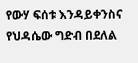የውሃ ፍሰቱ እንዳይቀንስና የህዳሴው ግድብ በደለል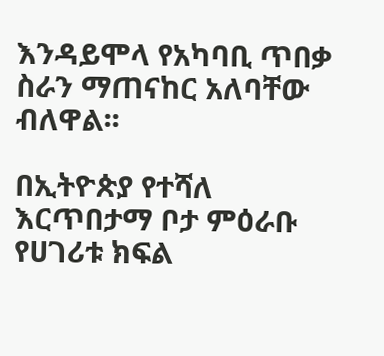እንዳይሞላ የአካባቢ ጥበቃ ስራን ማጠናከር አለባቸው ብለዋል፡፡

በኢትዮጵያ የተሻለ እርጥበታማ ቦታ ምዕራቡ የሀገሪቱ ክፍል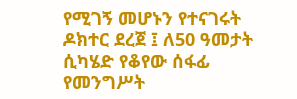የሚገኝ መሆኑን የተናገሩት  ዶክተር ደረጀ ፤ ለ50 ዓመታት ሲካሄድ የቆየው ሰፋፊ የመንግሥት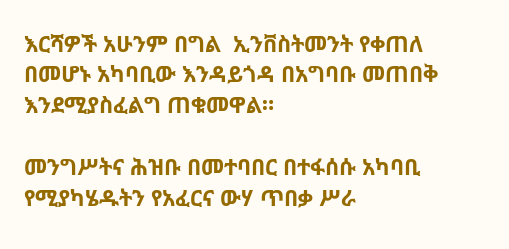እርሻዎች አሁንም በግል  ኢንቨስትመንት የቀጠለ  በመሆኑ አካባቢው እንዳይጎዳ በአግባቡ መጠበቅ እንደሚያስፈልግ ጠቁመዋል።

መንግሥትና ሕዝቡ በመተባበር በተፋሰሱ አካባቢ የሚያካሄዱትን የአፈርና ውሃ ጥበቃ ሥራ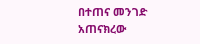በተጠና መንገድ አጠናክረው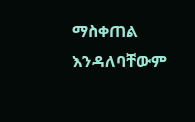ማስቀጠል እንዳለባቸውም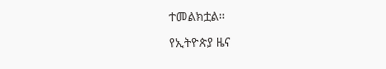ተመልክቷል፡፡

የኢትዮጵያ ዜና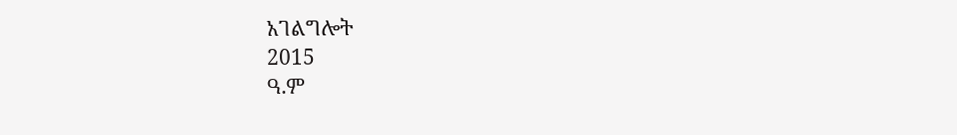አገልግሎት
2015
ዓ.ም